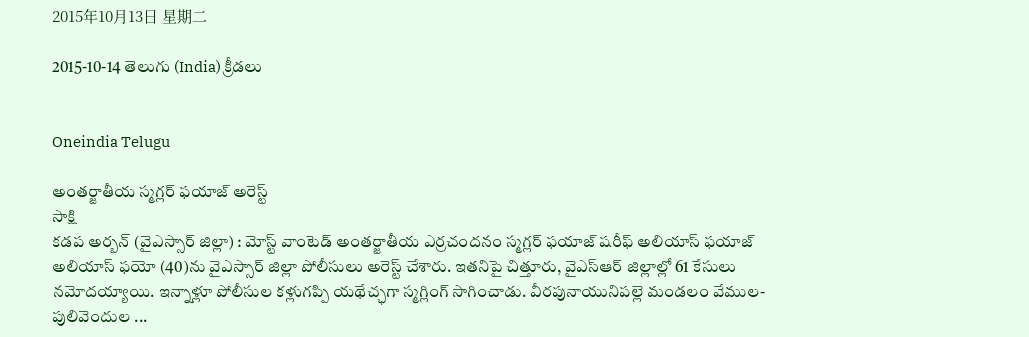2015年10月13日 星期二

2015-10-14 తెలుగు (India) క్రీడలు


Oneindia Telugu

అంతర్జాతీయ స్మగ్లర్ ఫయాజ్ అరెస్ట్
సాక్షి
కడప అర్బన్ (వైఎస్సార్ జిల్లా) : మోస్ట్ వాంటెడ్ అంతర్జాతీయ ఎర్రచందనం స్మగ్లర్ ఫయాజ్ షరీఫ్ అలియాస్ ఫయాజ్ అలియాస్ ఫయో (40)ను వైఎస్సార్ జిల్లా పోలీసులు అరెస్ట్ చేశారు. ఇతనిపై చిత్తూరు, వైఎస్‌ఆర్ జిల్లాల్లో 61 కేసులు నమోదయ్యాయి. ఇన్నాళ్లూ పోలీసుల కళ్లుగప్పి యథేచ్ఛగా స్మగ్లింగ్ సాగించాడు. వీరపునాయునిపల్లె మండలం వేముల-పులివెందుల ...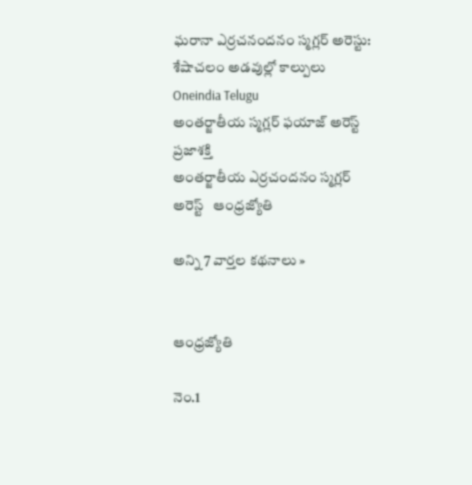ఘరానా ఎర్రచనందనం స్మగ్లర్ అరెస్టు: శేషాచలం అడవుల్లో కాల్పులు   Oneindia Telugu
అంతర్జాతీయ స్మగ్లర్‌ ఫయాజ్‌ అరెస్ట్‌   ప్రజాశక్తి
అంతర్జాతీయ ఎర్రచందనం స్మగ్లర్‌ అరెస్ట్‌   ఆంధ్రజ్యోతి

అన్ని 7 వార్తల కథనాలు »


ఆంధ్రజ్యోతి

నెం.1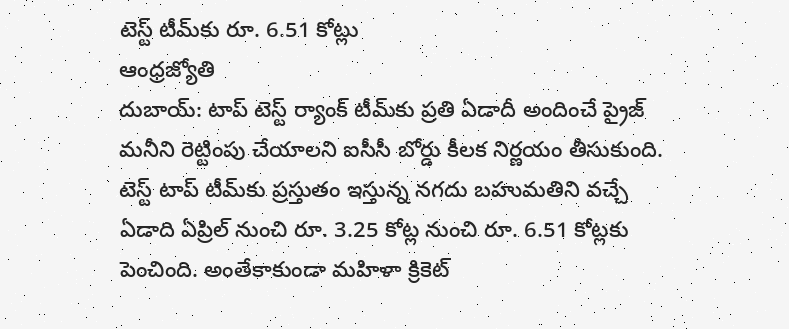టెస్ట్‌ టీమ్‌కు రూ. 6.51 కోట్లు
ఆంధ్రజ్యోతి
దుబాయ్‌: టాప్‌ టెస్ట్‌ ర్యాంక్‌ టీమ్‌కు ప్రతి ఏడాదీ అందించే ప్రైజ్‌ మనీని రెట్టింపు చేయాలని ఐసీసీ బోర్డు కీలక నిర్ణయం తీసుకుంది. టెస్ట్‌ టాప్‌ టీమ్‌కు ప్రస్తుతం ఇస్తున్న నగదు బహుమతిని వచ్చే ఏడాది ఏప్రిల్‌ నుంచి రూ. 3.25 కోట్ల నుంచి రూ. 6.51 కోట్లకు పెంచింది. అంతేకాకుండా మహిళా క్రికెట్‌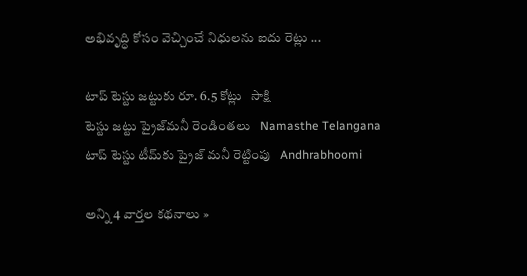అభివృద్ధి కోసం వెచ్చించే నిధులను ఐదు రెట్లు ...

టాప్ టెస్టు జట్టుకు రూ. 6.5 కోట్లు   సాక్షి
టెస్టు జట్టు ప్రైజ్‌మనీ రెండింతలు   Namasthe Telangana
టాప్ టెస్టు టీమ్‌కు ప్రైజ్ మనీ రెట్టింపు   Andhrabhoomi

అన్ని 4 వార్తల కథనాలు »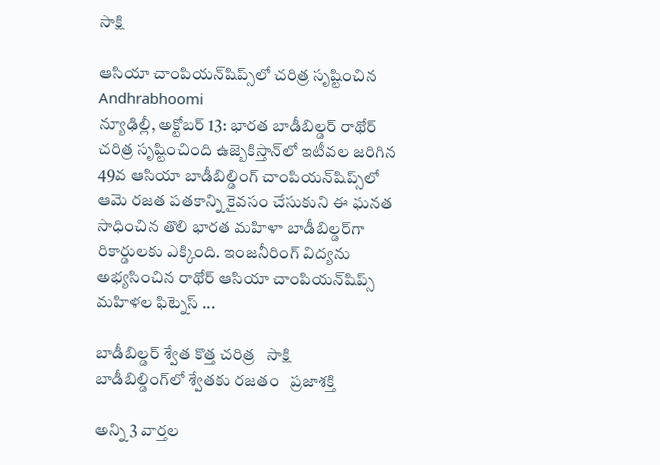సాక్షి

ఆసియా చాంపియన్‌షిప్స్‌లో చరిత్ర సృష్టించిన
Andhrabhoomi
న్యూఢిల్లీ, అక్టోబర్ 13: భారత బాడీబిల్డర్ రాథోర్ చరిత్ర సృష్టించింది ఉజ్బెకిస్తాన్‌లో ఇటీవల జరిగిన 49వ ఆసియా బాడీబిల్డింగ్ చాంపియన్‌షిప్స్‌లో ఆమె రజత పతకాన్ని కైవసం చేసుకుని ఈ ఘనత సాధించిన తొలి భారత మహిళా బాడీబిల్డర్‌గా రికార్డులకు ఎక్కింది. ఇంజనీరింగ్ విద్యను అభ్యసించిన రాథోర్ ఆసియా చాంపియన్‌షిప్స్ మహిళల ఫిట్నెస్ ...

బాడీబిల్డర్ శ్వేత కొత్త చరిత్ర   సాక్షి
బాడీబిల్డింగ్‌లో శ్వేతకు రజతం   ప్రజాశక్తి

అన్ని 3 వార్తల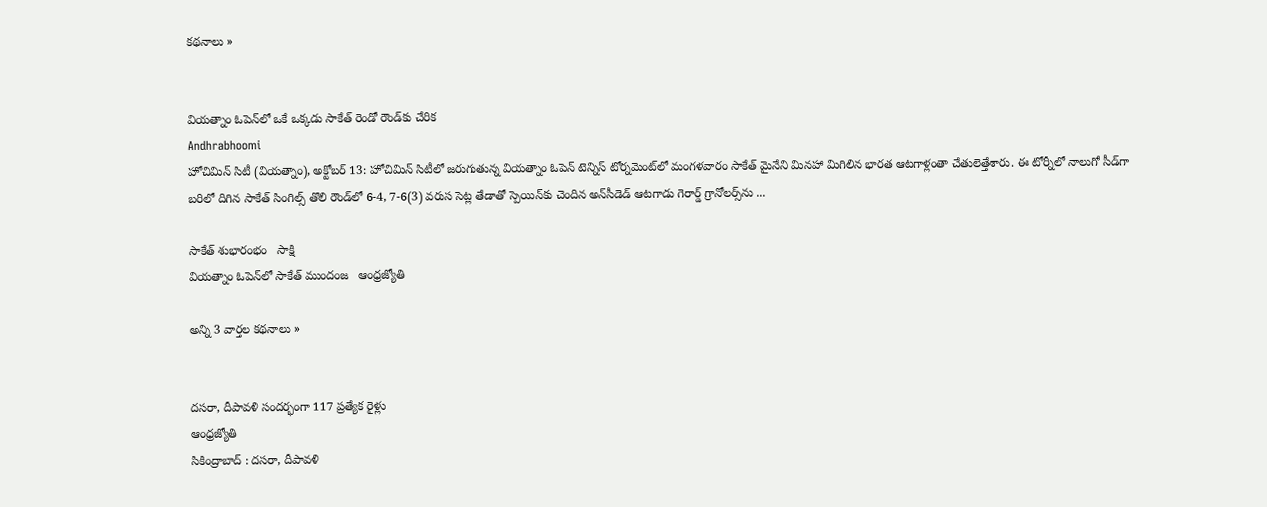కథనాలు »


వియత్నాం ఓపెన్‌లో ఒకే ఒక్కడు సాకేత్ రెండో రౌండ్‌కు చేరిక
Andhrabhoomi
హోచిమిన్ సిటీ (వియత్నాం), అక్టోబర్ 13: హోచిమిన్ సిటీలో జరుగుతున్న వియత్నాం ఓపెన్ టెన్నిస్ టోర్నమెంట్‌లో మంగళవారం సాకేత్ మైనేని మినహా మిగిలిన భారత ఆటగాళ్లంతా చేతులెత్తేశారు. ఈ టోర్నీలో నాలుగో సీడ్‌గా బరిలో దిగిన సాకేత్ సింగిల్స్ తొలి రౌండ్‌లో 6-4, 7-6(3) వరుస సెట్ల తేడాతో స్పెయిన్‌కు చెందిన అన్‌సీడెడ్ ఆటగాడు గెరార్డ్ గ్రానోలర్స్‌ను ...

సాకేత్ శుభారంభం   సాక్షి
వియత్నాం ఓపెన్‌లో సాకేత్‌ ముందంజ   ఆంధ్రజ్యోతి

అన్ని 3 వార్తల కథనాలు »


దసరా, దీపావళి సందర్భంగా 117 ప్రత్యేక రైళ్లు
ఆంధ్రజ్యోతి
సికింద్రాబాద్‌ : దసరా, దీపావళి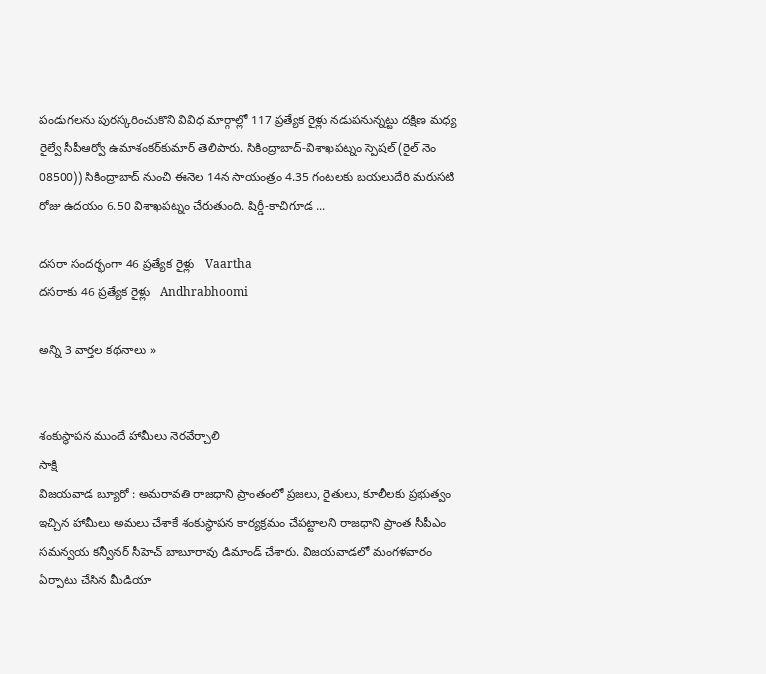పండుగలను పురస్కరించుకొని వివిధ మార్గాల్లో 117 ప్రత్యేక రైళ్లు నడుపనున్నట్టు దక్షిణ మధ్య రైల్వే సీపీఆర్వో ఉమాశంకర్‌కుమార్‌ తెలిపారు. సికింద్రాబాద్‌-విశాఖపట్నం స్పెషల్‌ (రైల్‌ నెం 08500)) సికింద్రాబాద్‌ నుంచి ఈనెల 14న సాయంత్రం 4.35 గంటలకు బయలుదేరి మరుసటి రోజు ఉదయం 6.50 విశాఖపట్నం చేరుతుంది. షిర్డీ-కాచిగూడ ...

దసరా సందర్భంగా 46 ప్రత్యేక రైళ్లు   Vaartha
దసరాకు 46 ప్రత్యేక రైళ్లు   Andhrabhoomi

అన్ని 3 వార్తల కథనాలు »


శంకుస్థాపన ముందే హామీలు నెరవేర్చాలి
సాక్షి
విజయవాడ బ్యూరో : అమరావతి రాజధాని ప్రాంతంలో ప్రజలు, రైతులు, కూలీలకు ప్రభుత్వం ఇచ్చిన హామీలు అమలు చేశాకే శంకుస్థాపన కార్యక్రమం చేపట్టాలని రాజధాని ప్రాంత సీపీఎం సమన్వయ కన్వీనర్ సీహెచ్ బాబూరావు డిమాండ్ చేశారు. విజయవాడలో మంగళవారం ఏర్పాటు చేసిన మీడియా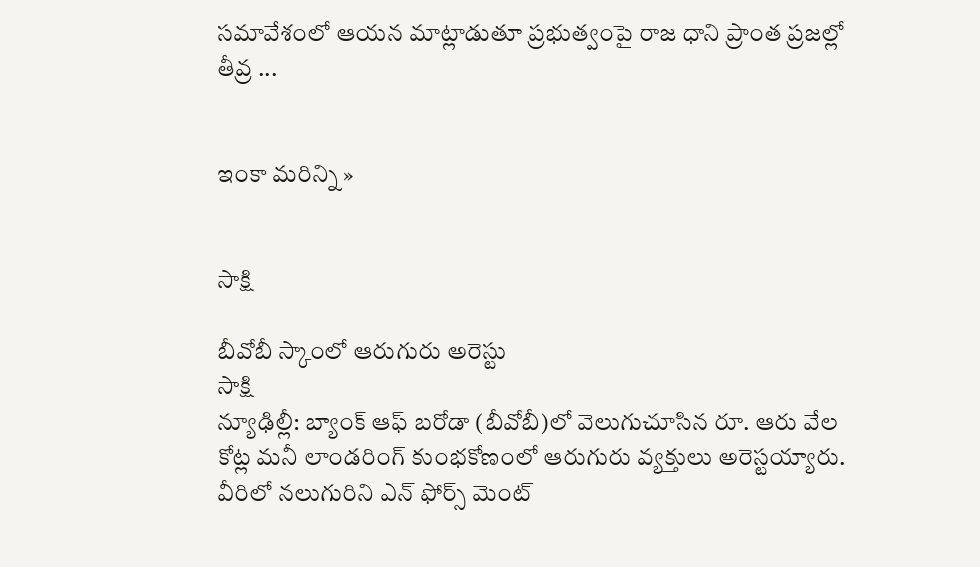సమావేశంలో ఆయన మాట్లాడుతూ ప్రభుత్వంపై రాజ ధాని ప్రాంత ప్రజల్లో తీవ్ర ...


ఇంకా మరిన్ని »


సాక్షి

బీవోబీ స్కాంలో ఆరుగురు అరెస్టు
సాక్షి
న్యూఢిల్లీ: బ్యాంక్ ఆఫ్ బరోడా (బీవోబీ)లో వెలుగుచూసిన రూ. ఆరు వేల కోట్ల మనీ లాండరింగ్ కుంభకోణంలో ఆరుగురు వ్యక్తులు అరెస్టయ్యారు. వీరిలో నలుగురిని ఎన్ ఫోర్స్ మెంట్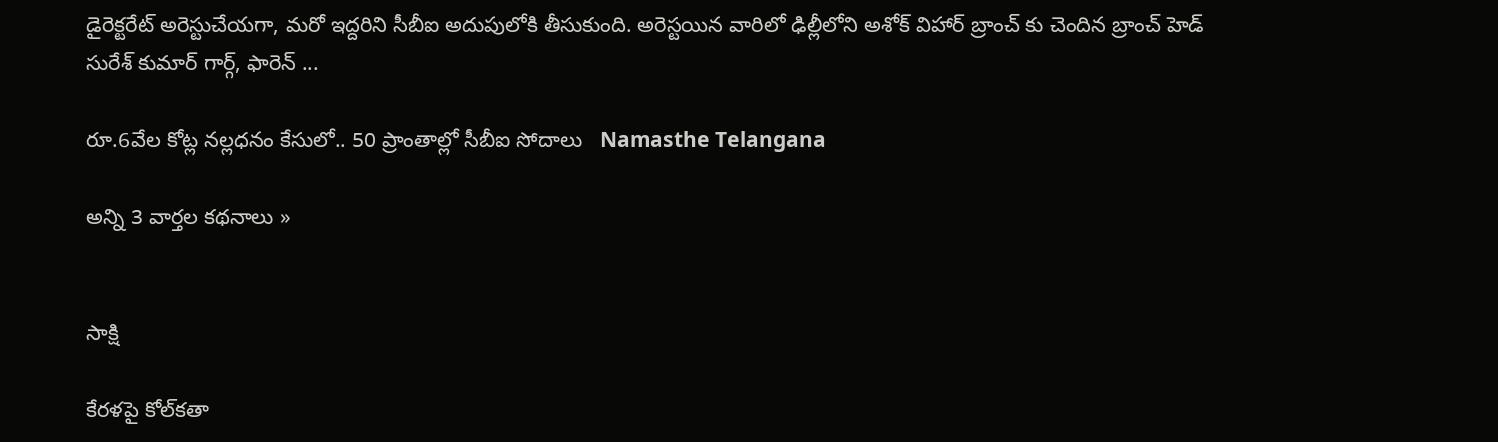డైరెక్టరేట్ అరెస్టుచేయగా, మరో ఇద్దరిని సీబీఐ అదుపులోకి తీసుకుంది. అరెస్టయిన వారిలో ఢిల్లీలోని అశోక్ విహార్ బ్రాంచ్ కు చెందిన బ్రాంచ్ హెడ్ సురేశ్ కుమార్ గార్గ్, ఫారెన్ ...

రూ.6వేల కోట్ల నల్లధనం కేసులో.. 50 ప్రాంతాల్లో సీబీఐ సోదాలు   Namasthe Telangana

అన్ని 3 వార్తల కథనాలు »


సాక్షి

కేరళపై కోల్‌కతా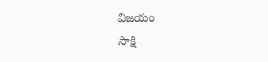విజయం
సాక్షి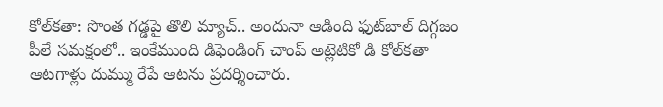కోల్‌కతా: సొంత గడ్డపై తొలి మ్యాచ్.. అందునా ఆడింది ఫుట్‌బాల్ దిగ్గజం పీలే సమక్షంలో.. ఇంకేముంది డిఫెండింగ్ చాంప్ అట్లెటికో డి కోల్‌కతా ఆటగాళ్లు దుమ్ము రేపే ఆటను ప్రదర్శించారు.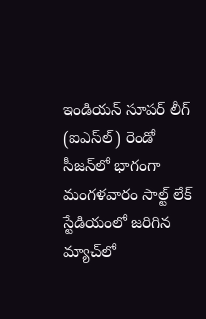ఇండియన్ సూపర్ లీగ్ (ఐఎస్‌ల్) రెండో సీజన్‌లో భాగంగా మంగళవారం సాల్ట్ లేక్ స్టేడియంలో జరిగిన మ్యాచ్‌లో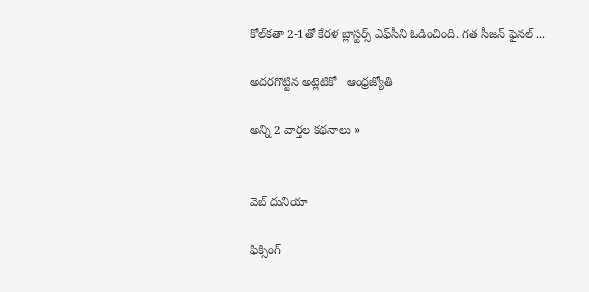కోల్‌కతా 2-1తో కేరళ బ్లాస్టర్స్ ఎఫ్‌సీని ఓడించింది. గత సీజన్ ఫైనల్ ...

అదరగొట్టిన అట్లెటికో   ఆంధ్రజ్యోతి

అన్ని 2 వార్తల కథనాలు »


వెబ్ దునియా

ఫిక్సింగ్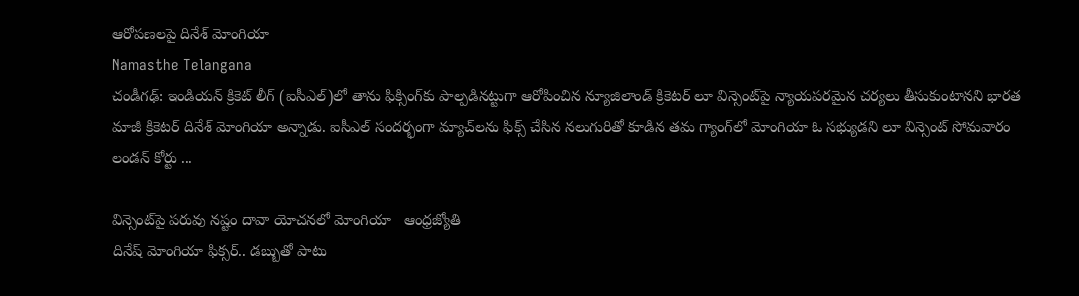ఆరోపణలపై దినేశ్ మోంగియా
Namasthe Telangana
చండీగఢ్: ఇండియన్ క్రికెట్ లీగ్ (ఐసీఎల్)లో తాను ఫిక్సింగ్‌కు పాల్పడినట్టుగా ఆరోపించిన న్యూజిలాండ్ క్రికెటర్ లూ విన్సెంట్‌పై న్యాయపరమైన చర్యలు తీసుకుంటానని భారత మాజీ క్రికెటర్ దినేశ్ మోంగియా అన్నాడు. ఐసీఎల్ సందర్భంగా మ్యాచ్‌లను ఫిక్స్ చేసిన నలుగురితో కూడిన తమ గ్యాంగ్‌లో మోంగియా ఓ సభ్యుడని లూ విన్సెంట్ సోమవారం లండన్ కోర్టు ...

విన్సెంట్‌పై పరువు నష్టం దావా యోచనలో మోంగియా   ఆంధ్రజ్యోతి
దినేష్ మోంగియా ఫిక్సర్.. డబ్బుతో పాటు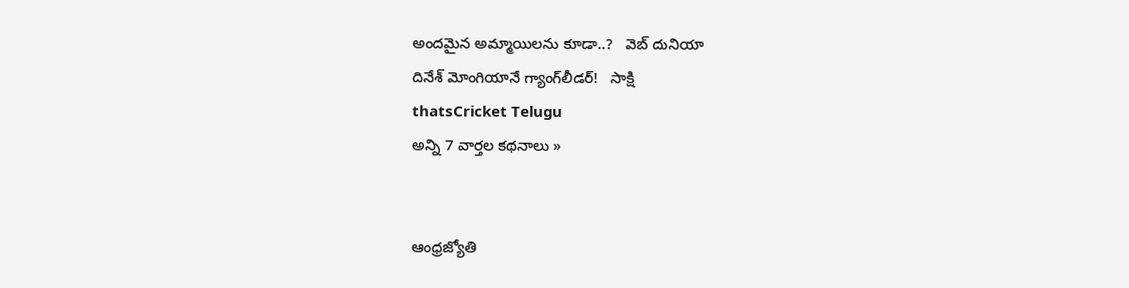అందమైన అమ్మాయిలను కూడా..?   వెబ్ దునియా
దినేశ్ మోంగియానే గ్యాంగ్‌లీడర్!   సాక్షి
thatsCricket Telugu
అన్ని 7 వార్తల కథనాలు »


ఆంధ్రజ్యోతి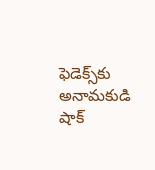ఫెడెక్స్‌కు అనామకుడి షాక్‌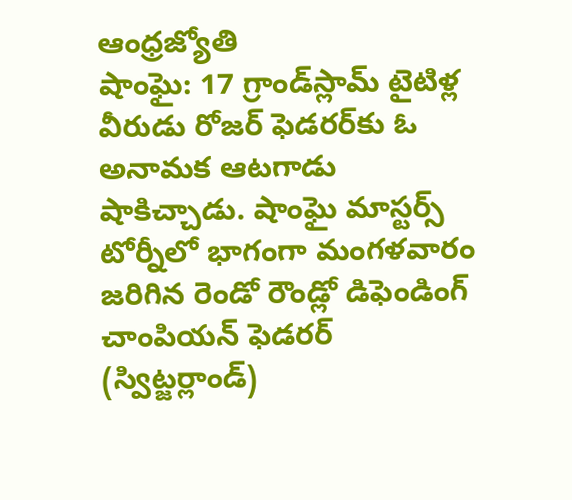ఆంధ్రజ్యోతి
షాంఘై: 17 గ్రాండ్‌స్లామ్‌ టైటిళ్ల వీరుడు రోజర్‌ ఫెడరర్‌కు ఓ అనామక ఆటగాడు షాకిచ్చాడు. షాంఘై మాస్టర్స్‌ టోర్నీలో భాగంగా మంగళవారం జరిగిన రెండో రౌండ్లో డిఫెండింగ్‌ చాంపియన్‌ ఫెడరర్‌ (స్విట్జర్లాండ్‌)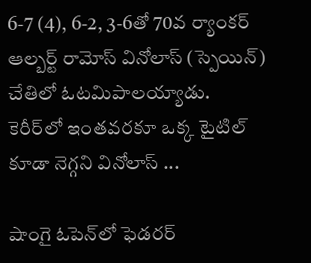6-7 (4), 6-2, 3-6తో 70వ ర్యాంకర్‌ ఆల్బర్ట్‌ రామోస్‌ వినోలాస్‌ (స్పెయిన్‌) చేతిలో ఓటమిపాలయ్యాడు. కెరీర్‌లో ఇంతవరకూ ఒక్క టైటిల్‌ కూడా నెగ్గని వినోలాస్‌ ...

షాంగై ఓపెన్‌లో ఫెడరర్‌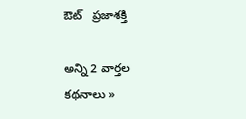ఔట్‌   ప్రజాశక్తి

అన్ని 2 వార్తల కథనాలు »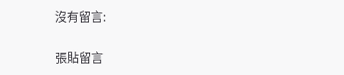沒有留言:

張貼留言